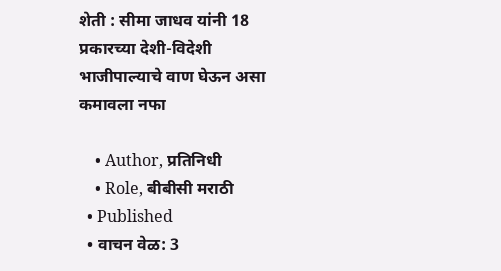शेती : सीमा जाधव यांनी 18 प्रकारच्या देशी-विदेशी भाजीपाल्याचे वाण घेऊन असा कमावला नफा

    • Author, प्रतिनिधी
    • Role, बीबीसी मराठी
  • Published
  • वाचन वेळ: 3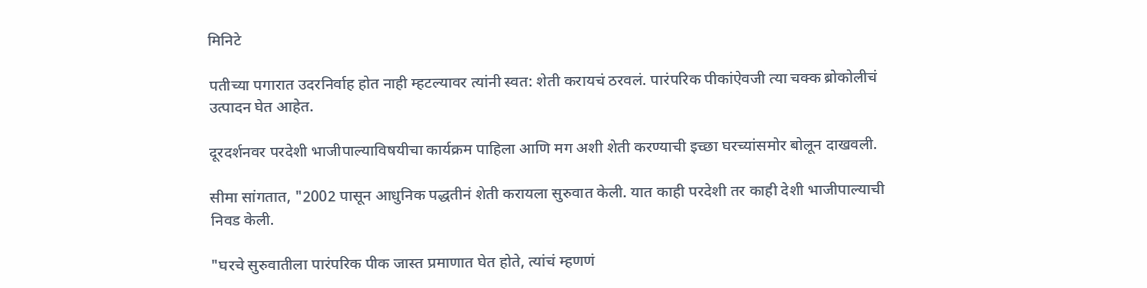मिनिटे

पतीच्या पगारात उदरनिर्वाह होत नाही म्हटल्यावर त्यांनी स्वत: शेती करायचं ठरवलं. पारंपरिक पीकांऐवजी त्या चक्क ब्रोकोलीचं उत्पादन घेत आहेत.

दूरदर्शनवर परदेशी भाजीपाल्याविषयीचा कार्यक्रम पाहिला आणि मग अशी शेती करण्याची इच्छा घरच्यांसमोर बोलून दाखवली.

सीमा सांगतात, "2002 पासून आधुनिक पद्धतीनं शेती करायला सुरुवात केली. यात काही परदेशी तर काही देशी भाजीपाल्याची निवड केली.

"घरचे सुरुवातीला पारंपरिक पीक जास्त प्रमाणात घेत होते, त्यांचं म्हणणं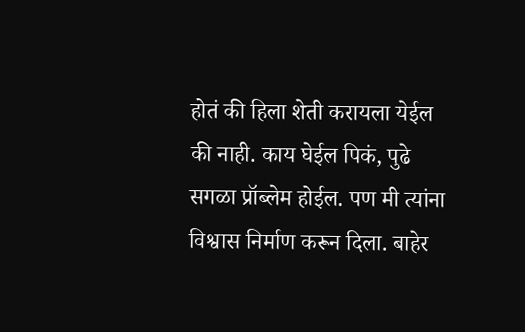होतं की हिला शेती करायला येईल की नाही. काय घेईल पिकं, पुढे सगळा प्रॉब्लेम होईल. पण मी त्यांना विश्वास निर्माण करून दिला. बाहेर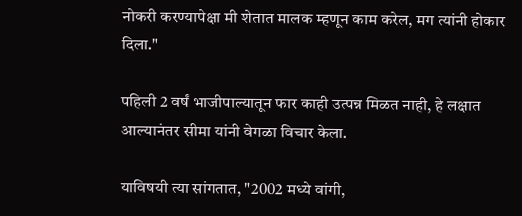नोकरी करण्यापेक्षा मी शेतात मालक म्हणून काम करेल, मग त्यांनी होकार दिला."

पहिली 2 वर्षं भाजीपाल्यातून फार काही उत्पन्न मिळत नाही, हे लक्षात आल्यानंतर सीमा यांनी वेगळा विचार केला.

याविषयी त्या सांगतात, "2002 मध्ये वांगी,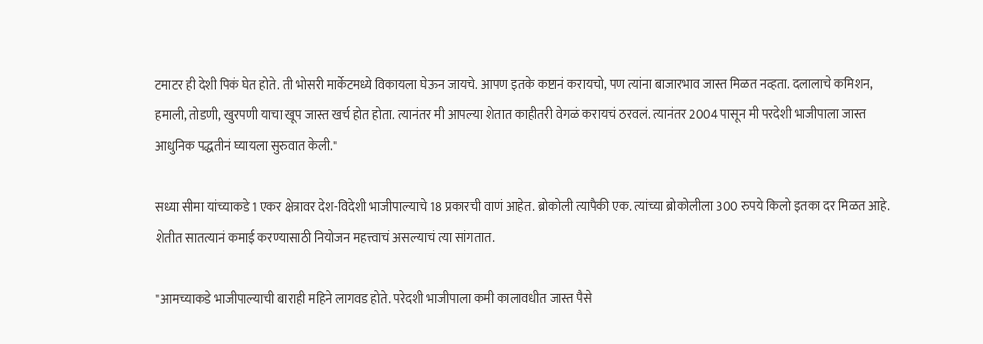टमाटर ही देशी पिकं घेत होते. ती भोसरी मार्केटमध्ये विकायला घेऊन जायचे. आपण इतके कष्टानं करायचो, पण त्यांना बाजारभाव जास्त मिळत नव्हता. दलालाचे कमिशन, हमाली, तोडणी, खुरपणी याचा खूप जास्त खर्च होत होता. त्यानंतर मी आपल्या शेतात काहीतरी वेगळं करायचं ठरवलं. त्यानंतर 2004 पासून मी परदेशी भाजीपाला जास्त आधुनिक पद्धतीनं घ्यायला सुरुवात केली."

सध्या सीमा यांच्याकडे 1 एकर क्षेत्रावर देश-विदेशी भाजीपाल्याचे 18 प्रकारची वाणं आहेत. ब्रोकोली त्यापैकी एक. त्यांच्या ब्रोकोलीला 300 रुपये किलो इतका दर मिळत आहे. शेतीत सातत्यानं कमाई करण्यासाठी नियोजन महत्त्वाचं असल्याचं त्या सांगतात.

"आमच्याकडे भाजीपाल्याची बाराही महिने लागवड होते. परेदशी भाजीपाला कमी कालावधीत जास्त पैसे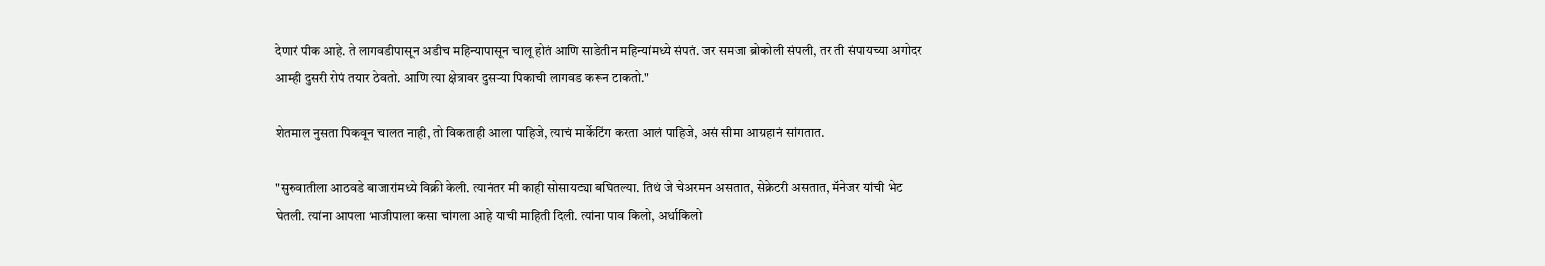देणारं पीक आहे. ते लागवडीपासून अडीच महिन्यापासून चालू होतं आणि साडेतीन महिन्यांमध्ये संपतं. जर समजा ब्रोकोली संपली, तर ती संपायच्या अगोदर आम्ही दुसरी रोपं तयार ठेवतो. आणि त्या क्षेत्रावर दुसऱ्या पिकाची लागवड करून टाकतो."

शेतमाल नुसता पिकवून चालत नाही, तो विकताही आला पाहिजे, त्याचं मार्केटिंग करता आलं पाहिजे, असं सीमा आग्रहानं सांगतात.

"सुरुवातीला आठवडे बाजारांमध्ये विक्री केली. त्यानंतर मी काही सोसायट्या बघितल्या. तिथं जे चेअरमन असतात, सेक्रेटरी असतात, मॅनेजर यांची भेट घेतली. त्यांना आपला भाजीपाला कसा चांगला आहे याची माहिती दिली. त्यांना पाव किलो, अर्धाकिलो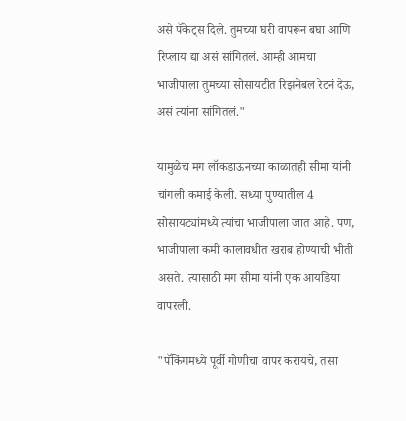असे पॅकेट्स दिले. तुमच्या घरी वापरून बघा आणि रिप्लाय द्या असं सांगितलं. आम्ही आमचा भाजीपाला तुमच्या सोसायटीत रिझनेबल रेटनं देऊ, असं त्यांना सांगितलं."

यामुळेच मग लॉकडाऊनच्या काळातही सीमा यांनी चांगली कमाई केली. सध्या पुण्यातील 4 सोसायट्यांमध्ये त्यांचा भाजीपाला जात आहे. पण, भाजीपाला कमी कालावधीत खराब होण्याची भीती असते. त्यासाठी मग सीमा यांनी एक आयडिया वापरली.

"पॅकिंगमध्ये पूर्वी गोणीचा वापर करायचे, तसा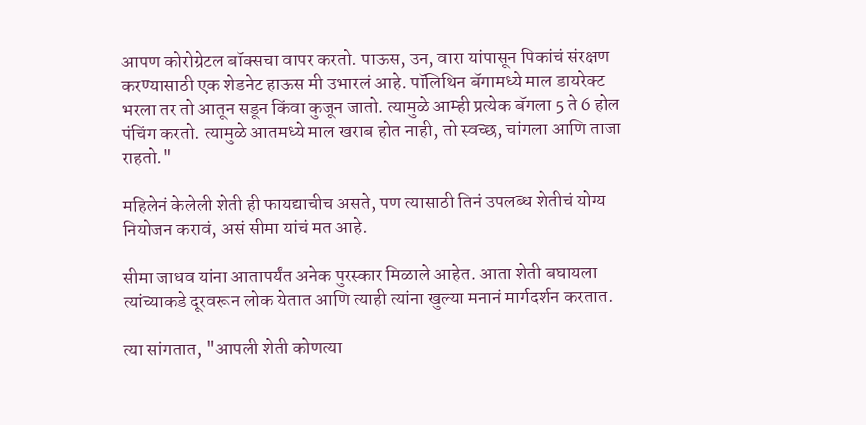आपण कोरोग्रेटल बॉक्सचा वापर करतो. पाऊस, उन, वारा यांपासून पिकांचं संरक्षण करण्यासाठी एक शेडनेट हाऊस मी उभारलं आहे. पॉलिथिन बॅगामध्ये माल डायरेक्ट भरला तर तो आतून सडून किंवा कुजून जातो. त्यामुळे आम्ही प्रत्येक बॅगला 5 ते 6 होल पंचिंग करतो. त्यामुळे आतमध्ये माल खराब होत नाही, तो स्वच्छ, चांगला आणि ताजा राहतो."

महिलेनं केलेली शेती ही फायद्याचीच असते, पण त्यासाठी तिनं उपलब्ध शेतीचं योग्य नियोजन करावं, असं सीमा यांचं मत आहे.

सीमा जाधव यांना आतापर्यंत अनेक पुरस्कार मिळाले आहेत. आता शेती बघायला त्यांच्याकडे दूरवरून लोक येतात आणि त्याही त्यांना खुल्या मनानं मार्गदर्शन करतात.

त्या सांगतात, "आपली शेती कोणत्या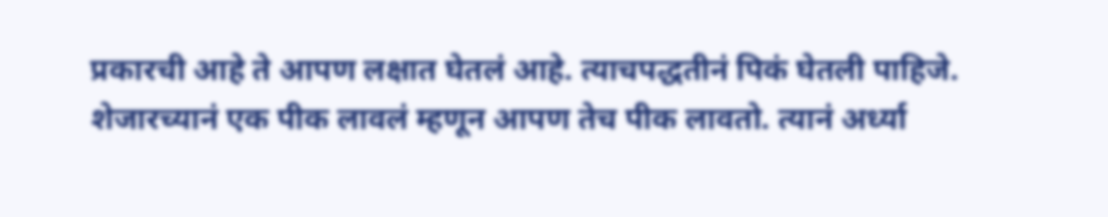प्रकारची आहे ते आपण लक्षात घेतलं आहे. त्याचपद्धतीनं पिकं घेतली पाहिजे. शेजारच्यानं एक पीक लावलं म्हणून आपण तेच पीक लावतो. त्यानं अर्ध्या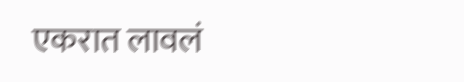एकरात लावलं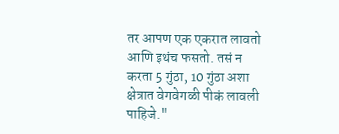तर आपण एक एकरात लावतो आणि इथंच फसतो. तसं न करता 5 गुंठा, 10 गुंठा अशा क्षेत्रात वेगवेगळी पीकं लावली पाहिजे."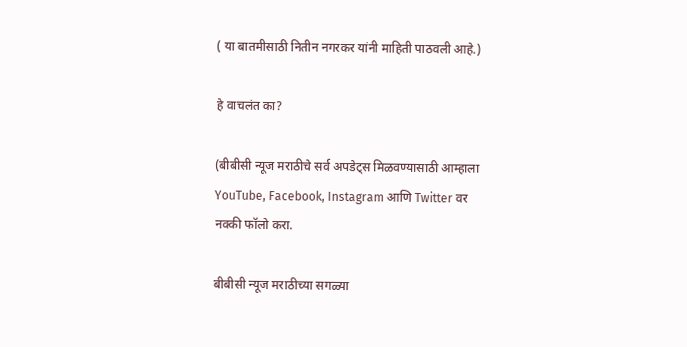( या बातमीसाठी नितीन नगरकर यांनी माहिती पाठवली आहे.)

हे वाचलंत का?

(बीबीसी न्यूज मराठीचे सर्व अपडेट्स मिळवण्यासाठी आम्हाला YouTube, Facebook, Instagram आणि Twitter वर नक्की फॉलो करा.

बीबीसी न्यूज मराठीच्या सगळ्या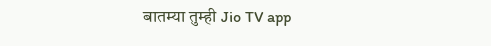बातम्या तुम्ही Jio TV app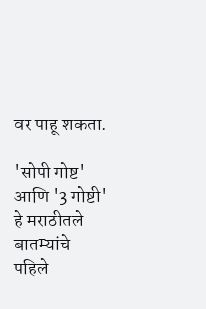वर पाहू शकता.

'सोपी गोष्ट' आणि '3 गोष्टी' हे मराठीतले बातम्यांचे पहिले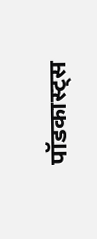पॉडकास्ट्स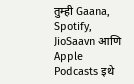तुम्ही Gaana, Spotify, JioSaavn आणि Apple Podcasts इथे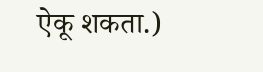ऐकू शकता.)